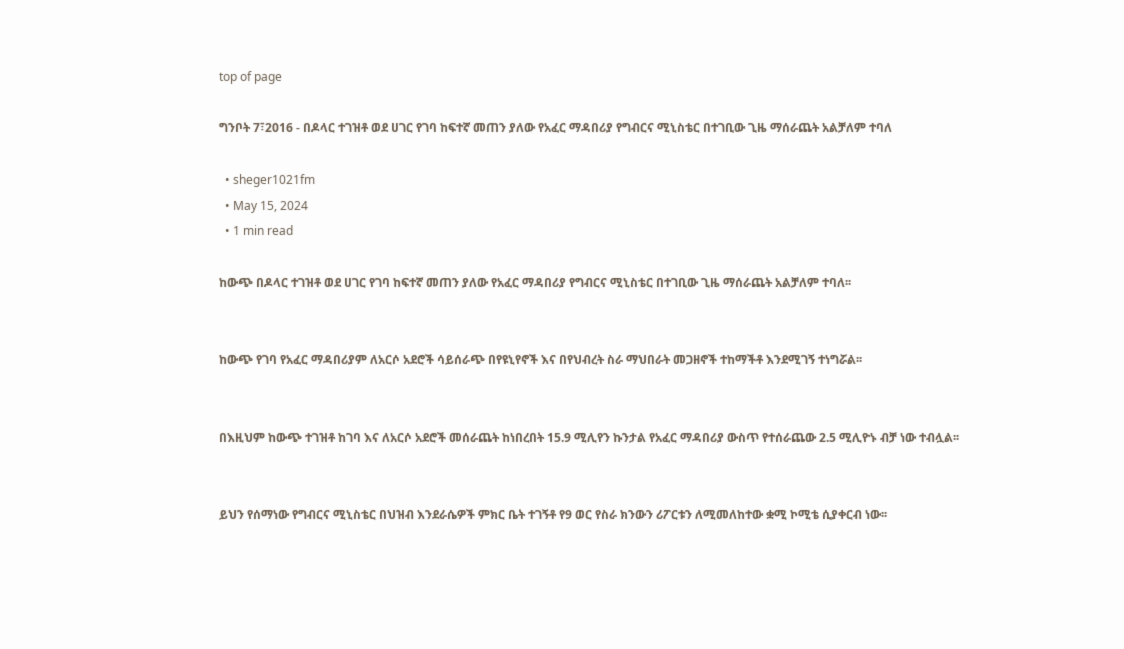top of page

ግንቦት 7፣2016 - በዶላር ተገዝቶ ወደ ሀገር የገባ ከፍተኛ መጠን ያለው የአፈር ማዳበሪያ የግብርና ሚኒስቴር በተገቢው ጊዜ ማሰራጨት አልቻለም ተባለ

  • sheger1021fm
  • May 15, 2024
  • 1 min read

ከውጭ በዶላር ተገዝቶ ወደ ሀገር የገባ ከፍተኛ መጠን ያለው የአፈር ማዳበሪያ የግብርና ሚኒስቴር በተገቢው ጊዜ ማሰራጨት አልቻለም ተባለ፡፡


ከውጭ የገባ የአፈር ማዳበሪያም ለአርሶ አደሮች ሳይሰራጭ በየዩኒየኖች እና በየህብረት ስራ ማህበራት መጋዘኖች ተከማችቶ እንደሚገኝ ተነግሯል፡፡


በእዚህም ከውጭ ተገዝቶ ከገባ እና ለአርሶ አደሮች መሰራጨት ከነበረበት 15.9 ሚሊየን ኩንታል የአፈር ማዳበሪያ ውስጥ የተሰራጨው 2.5 ሚሊዮኑ ብቻ ነው ተብሏል፡፡


ይህን የሰማነው የግብርና ሚኒስቴር በህዝብ እንደራሴዎች ምክር ቤት ተገኝቶ የ9 ወር የስራ ክንውን ሪፖርቱን ለሚመለከተው ቋሚ ኮሚቴ ሲያቀርብ ነው፡፡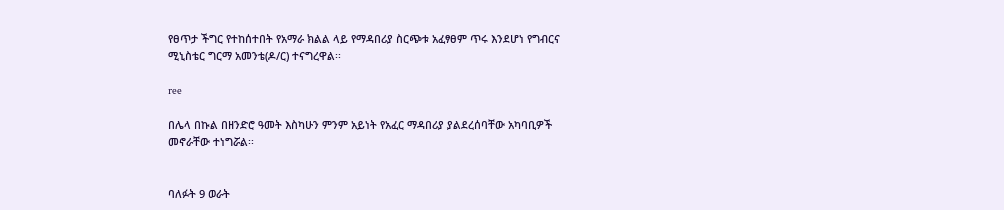የፀጥታ ችግር የተከሰተበት የአማራ ክልል ላይ የማዳበሪያ ስርጭቱ አፈፃፀም ጥሩ እንደሆነ የግብርና ሚኒስቴር ግርማ አመንቴ(ዶ/ር) ተናግረዋል፡፡

ree

በሌላ በኩል በዘንድሮ ዓመት እስካሁን ምንም አይነት የአፈር ማዳበሪያ ያልደረሰባቸው አካባቢዎች መኖራቸው ተነግሯል፡፡


ባለፉት 9 ወራት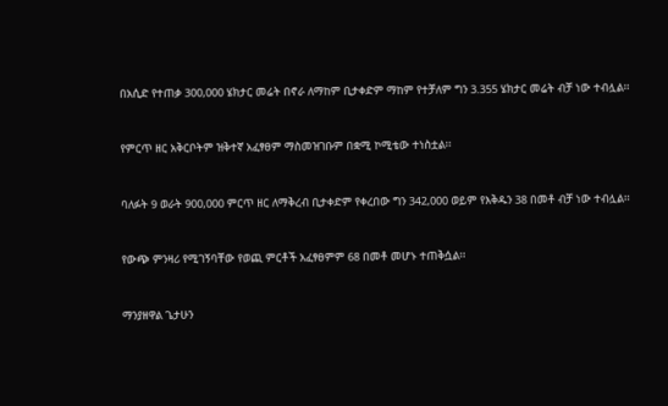በአሲድ የተጠቃ 300,000 ሄክታር መሬት በኖራ ለማከም ቢታቀድም ማከም የተቻለም ግን 3.355 ሄክታር መሬት ብቻ ነው ተብሏል፡፡


የምርጥ ዘር አቅርቦትም ዝቅተኛ አፈፃፀም ማስመዝገቡም በቋሚ ኮሚቴው ተነስቷል፡፡


ባለፉት 9 ወራት 900,000 ምርጥ ዘር ለማቅረብ ቢታቀድም የቀረበው ግን 342,000 ወይም የእቅዱን 38 በመቶ ብቻ ነው ተብሏል፡፡


የውጭ ምንዛሪ የሚገኝባቸው የወጪ ምርቶች አፈፃፀምም 68 በመቶ መሆኑ ተጠቅሷል፡፡


ማንያዘዋል ጌታሁን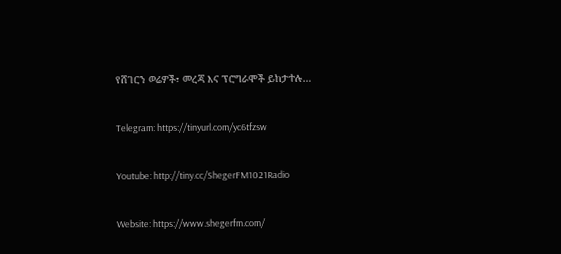የሸገርን ወሬዎች፣ መረጃ እና ፕሮግራሞች ይከታተሉ…


Telegram: https://tinyurl.com/yc6tfzsw


Youtube: http://tiny.cc/ShegerFM1021Radio


Website: https://www.shegerfm.com/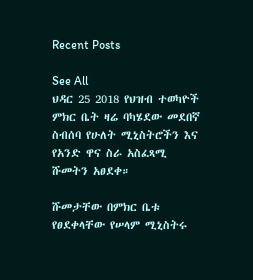Recent Posts

See All
ህዳር 25 2018 የህዝብ ተወካዮች ምክር ቤት ዛሬ ባካሄደው መደበኛ ስብሰባ የሁለት ሚኒስትሮችን እና የአንድ ዋና ስራ አስፈጻሚ ሹመትን አፀደቀ።

ሹመታቸው በምክር ቤቱ የፀደቀላቸው የሠላም ሚኒስትሩ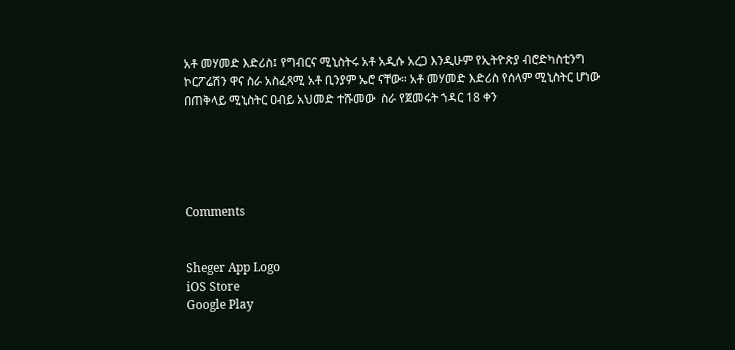አቶ መሃመድ እድሪስ፤ የግብርና ሚኒስትሩ አቶ አዲሱ አረጋ እንዲሁም የኢትዮጵያ ብሮድካስቲንግ ኮርፖሬሽን ዋና ስራ አስፈጻሚ አቶ ቢንያም ኤሮ ናቸው። አቶ መሃመድ እድሪስ የሰላም ሚኒስትር ሆነው በጠቅላይ ሚኒስትር ዐብይ አህመድ ተሹመው  ስራ የጀመሩት ኀዳር 18 ቀን





Comments


Sheger App Logo
iOS Store
Google Play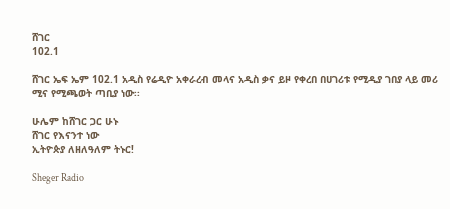ሸገር
102.1

ሸገር ኤፍ ኤም 102.1 አዲስ የሬዲዮ አቀራረብ መላና አዲስ ቃና ይዞ የቀረበ በሀገሪቱ የሚዲያ ገበያ ላይ መሪ ሚና የሚጫወት ጣቢያ ነው፡፡

ሁሌም ከሸገር ጋር ሁኑ
ሸገር የእናንተ ነው
ኢትዮጵያ ለዘለዓለም ትኑር!

Sheger Radio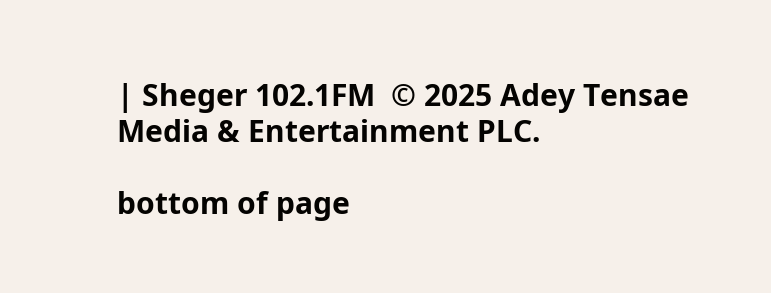| Sheger 102.1FM  © 2025 Adey Tensae Media & Entertainment PLC.

bottom of page